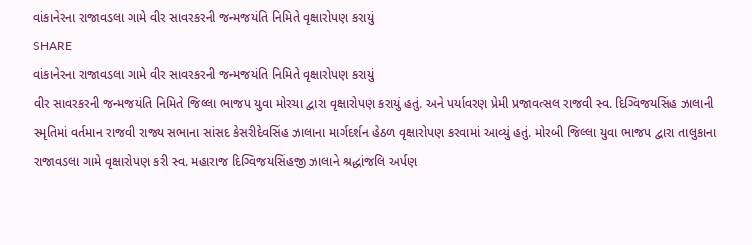વાંકાનેરના રાજાવડલા ગામે વીર સાવરકરની જન્મજયંતિ નિમિતે વૃક્ષારોપણ કરાયું
SHARE
વાંકાનેરના રાજાવડલા ગામે વીર સાવરકરની જન્મજયંતિ નિમિતે વૃક્ષારોપણ કરાયું
વીર સાવરકરની જન્મજયંતિ નિમિતે જિલ્લા ભાજપ યુવા મોરચા દ્વારા વૃક્ષારોપણ કરાયું હતું. અને પર્યાવરણ પ્રેમી પ્રજાવત્સલ રાજવી સ્વ. દિગ્વિજયસિંહ ઝાલાની સ્મૃતિમાં વર્તમાન રાજવી રાજ્ય સભાના સાંસદ કેસરીદેવસિંહ ઝાલાના માર્ગદર્શન હેઠળ વૃક્ષારોપણ કરવામાં આવ્યું હતું. મોરબી જિલ્લા યુવા ભાજપ દ્વારા તાલુકાના રાજાવડલા ગામે વૃક્ષારોપણ કરી સ્વ. મહારાજ દિગ્વિજયસિંહજી ઝાલાને શ્રદ્ધાંજલિ અર્પણ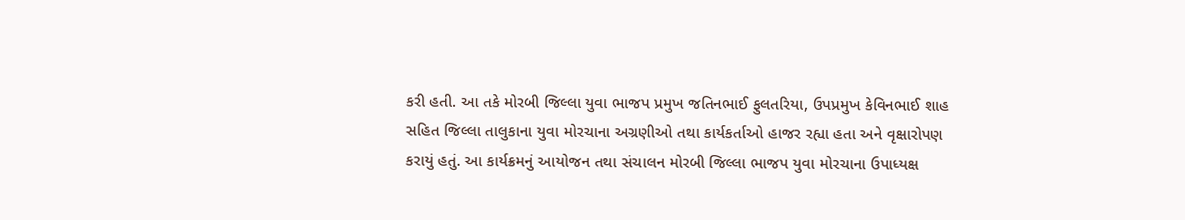કરી હતી. આ તકે મોરબી જિલ્લા યુવા ભાજપ પ્રમુખ જતિનભાઈ ફુલતરિયા, ઉપપ્રમુખ કેવિનભાઈ શાહ સહિત જિલ્લા તાલુકાના યુવા મોરચાના અગ્રણીઓ તથા કાર્યકર્તાઓ હાજર રહ્યા હતા અને વૃક્ષારોપણ કરાયું હતું. આ કાર્યક્રમનું આયોજન તથા સંચાલન મોરબી જિલ્લા ભાજપ યુવા મોરચાના ઉપાધ્યક્ષ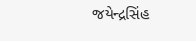જયેન્દ્રસિંહ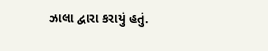ઝાલા દ્વારા કરાયું હતું.